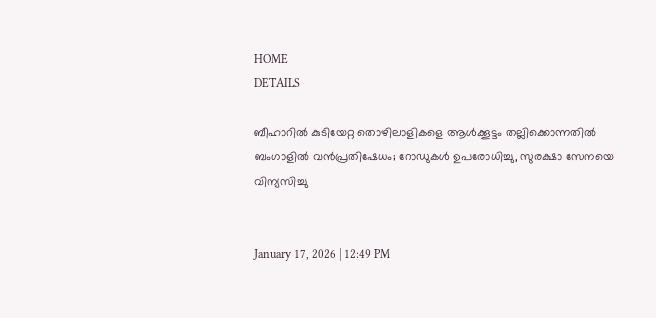HOME
DETAILS

ബീഹാറിൽ കുടിയേറ്റ തൊഴിലാളികളെ ആൾക്കൂട്ടം തല്ലിക്കൊന്നതിൽ ബംഗാളിൽ വൻപ്രതിഷേധം; റോഡുകൾ ഉപരോധിച്ചു, സുരക്ഷാ സേനയെ വിന്യസിച്ചു


January 17, 2026 | 12:49 PM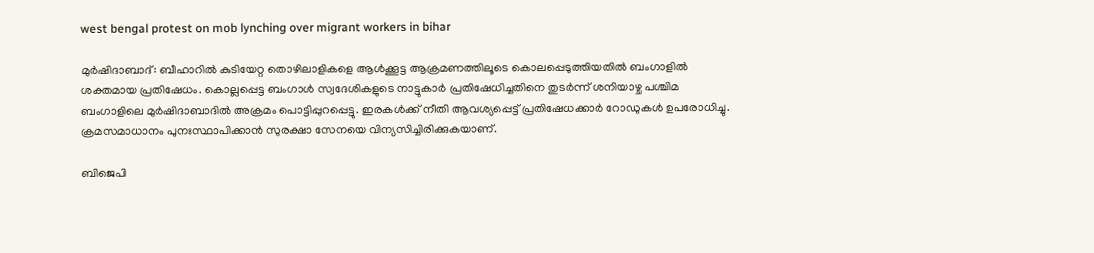west bengal protest on mob lynching over migrant workers in bihar

മുർഷിദാബാദ്: ബീഹാറിൽ കുടിയേറ്റ തൊഴിലാളികളെ ആൾക്കൂട്ട ആക്രമണത്തിലൂടെ കൊലപ്പെടുത്തിയതിൽ ബംഗാളിൽ ശക്തമായ പ്രതിഷേധം. കൊല്ലപ്പെട്ട ബംഗാൾ സ്വദേശികളുടെ നാട്ടുകാർ പ്രതിഷേധിച്ചതിനെ തുടർന്ന് ശനിയാഴ്ച പശ്ചിമ ബംഗാളിലെ മുർഷിദാബാദിൽ അക്രമം പൊട്ടിപ്പുറപ്പെട്ടു. ഇരകൾക്ക് നീതി ആവശ്യപ്പെട്ട് പ്രതിഷേധക്കാർ റോഡുകൾ ഉപരോധിച്ചു. ക്രമസമാധാനം പുനഃസ്ഥാപിക്കാൻ സുരക്ഷാ സേനയെ വിന്യസിച്ചിരിക്കുകയാണ്.

ബിജെപി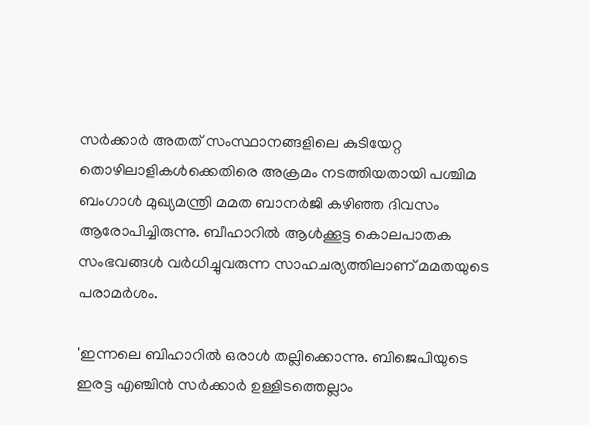സർക്കാർ അതത് സംസ്ഥാനങ്ങളിലെ കുടിയേറ്റ തൊഴിലാളികൾക്കെതിരെ അക്രമം നടത്തിയതായി പശ്ചിമ ബംഗാൾ മുഖ്യമന്ത്രി മമത ബാനർജി കഴിഞ്ഞ ദിവസം ആരോപിച്ചിരുന്നു. ബീഹാറിൽ ആൾക്കൂട്ട കൊലപാതക സംഭവങ്ങൾ വർധിച്ചുവരുന്ന സാഹചര്യത്തിലാണ് മമതയുടെ പരാമർശം.

'ഇന്നലെ ബിഹാറിൽ ഒരാൾ തല്ലിക്കൊന്നു. ബിജെപിയുടെ ഇരട്ട എഞ്ചിൻ സർക്കാർ ഉള്ളിടത്തെല്ലാം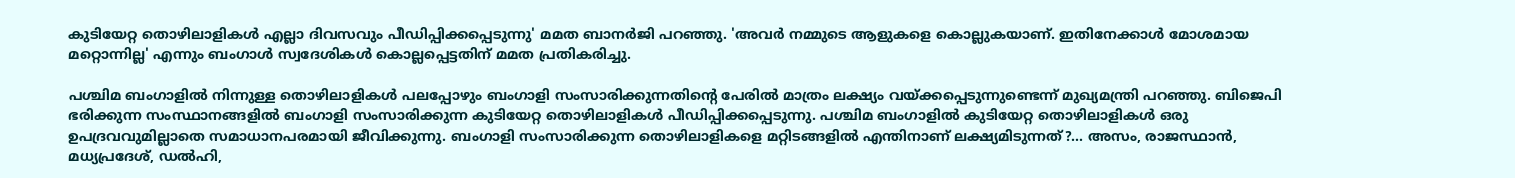കുടിയേറ്റ തൊഴിലാളികൾ എല്ലാ ദിവസവും പീഡിപ്പിക്കപ്പെടുന്നു' മമത ബാനർജി പറഞ്ഞു. 'അവർ നമ്മുടെ ആളുകളെ കൊല്ലുകയാണ്. ഇതിനേക്കാൾ മോശമായ മറ്റൊന്നില്ല' എന്നും ബംഗാൾ സ്വദേശികൾ കൊല്ലപ്പെട്ടതിന് മമത പ്രതികരിച്ചു.

പശ്ചിമ ബംഗാളിൽ നിന്നുള്ള തൊഴിലാളികൾ പലപ്പോഴും ബംഗാളി സംസാരിക്കുന്നതിന്റെ പേരിൽ മാത്രം ലക്ഷ്യം വയ്ക്കപ്പെടുന്നുണ്ടെന്ന് മുഖ്യമന്ത്രി പറഞ്ഞു. ബിജെപി ഭരിക്കുന്ന സംസ്ഥാനങ്ങളിൽ ബംഗാളി സംസാരിക്കുന്ന കുടിയേറ്റ തൊഴിലാളികൾ പീഡിപ്പിക്കപ്പെടുന്നു. പശ്ചിമ ബംഗാളിൽ കുടിയേറ്റ തൊഴിലാളികൾ ഒരു ഉപദ്രവവുമില്ലാതെ സമാധാനപരമായി ജീവിക്കുന്നു. ബംഗാളി സംസാരിക്കുന്ന തൊഴിലാളികളെ മറ്റിടങ്ങളിൽ എന്തിനാണ് ലക്ഷ്യമിടുന്നത്?... അസം, രാജസ്ഥാൻ, മധ്യപ്രദേശ്, ഡൽഹി,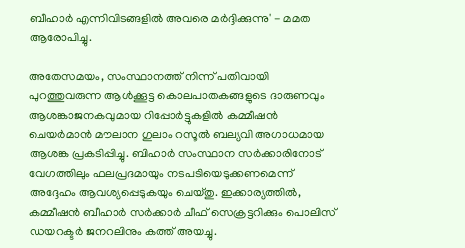ബീഹാർ എന്നിവിടങ്ങളിൽ അവരെ മർദ്ദിക്കുന്നു' - മമത ആരോപിച്ചു.

അതേസമയം, സംസ്ഥാനത്ത് നിന്ന് പതിവായി പുറത്തുവരുന്ന ആൾക്കൂട്ട കൊലപാതകങ്ങളുടെ ദാരുണവും ആശങ്കാജനകവുമായ റിപ്പോർട്ടുകളിൽ കമ്മീഷൻ ചെയർമാൻ മൗലാന ഗുലാം റസൂൽ ബല്യവി അഗാധമായ ആശങ്ക പ്രകടിപ്പിച്ചു. ബിഹാർ സംസ്ഥാന സർക്കാരിനോട് വേഗത്തിലും ഫലപ്രദമായും നടപടിയെടുക്കണമെന്ന് അദ്ദേഹം ആവശ്യപ്പെടുകയും ചെയ്തു. ഇക്കാര്യത്തിൽ, കമ്മീഷൻ ബീഹാർ സർക്കാർ ചീഫ് സെക്രട്ടറിക്കും പൊലിസ് ഡയറക്ടർ ജനറലിനും കത്ത് അയച്ചു.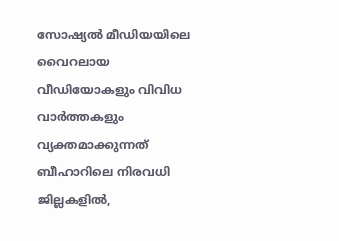സോഷ്യൽ മീഡിയയിലെ വൈറലായ വീഡിയോകളും വിവിധ വാർത്തകളും വ്യക്തമാക്കുന്നത് ബീഹാറിലെ നിരവധി ജില്ലകളിൽ,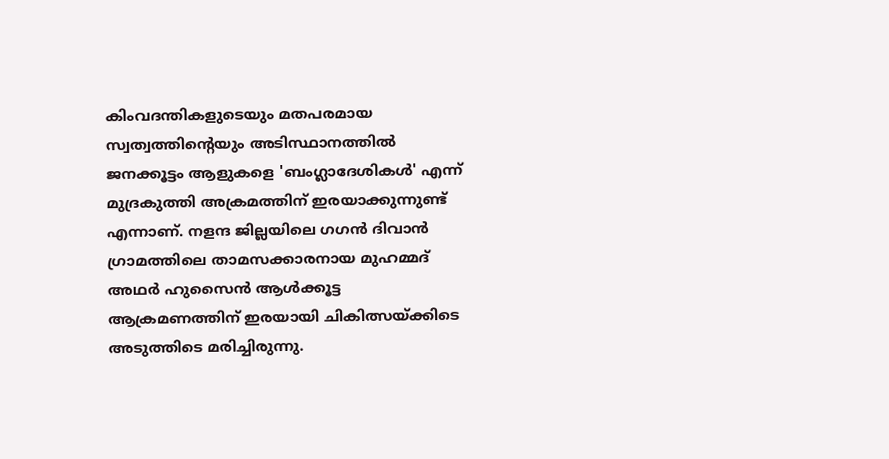കിംവദന്തികളുടെയും മതപരമായ സ്വത്വത്തിന്റെയും അടിസ്ഥാനത്തിൽ ജനക്കൂട്ടം ആളുകളെ 'ബംഗ്ലാദേശികൾ' എന്ന് മുദ്രകുത്തി അക്രമത്തിന് ഇരയാക്കുന്നുണ്ട് എന്നാണ്. നളന്ദ ജില്ലയിലെ ഗഗൻ ദിവാൻ ഗ്രാമത്തിലെ താമസക്കാരനായ മുഹമ്മദ് അഥർ ഹുസൈൻ ആൾക്കൂട്ട ആക്രമണത്തിന് ഇരയായി ചികിത്സയ്ക്കിടെ അടുത്തിടെ മരിച്ചിരുന്നു.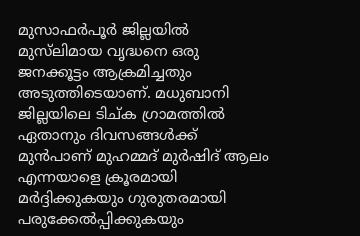മുസാഫർപൂർ ജില്ലയിൽ മുസ്‌ലിമായ വൃദ്ധനെ ഒരു ജനക്കൂട്ടം ആക്രമിച്ചതും അടുത്തിടെയാണ്. മധുബാനി ജില്ലയിലെ ടിച്ക ഗ്രാമത്തിൽ ഏതാനും ദിവസങ്ങൾക്ക് മുൻപാണ് മുഹമ്മദ് മുർഷിദ് ആലം എന്നയാളെ ക്രൂരമായി മർദ്ദിക്കുകയും ഗുരുതരമായി പരുക്കേൽപ്പിക്കുകയും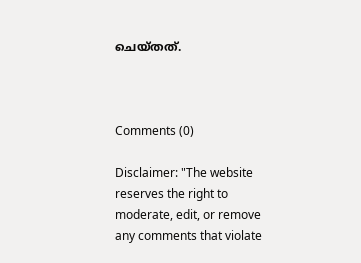ചെയ്തത്.



Comments (0)

Disclaimer: "The website reserves the right to moderate, edit, or remove any comments that violate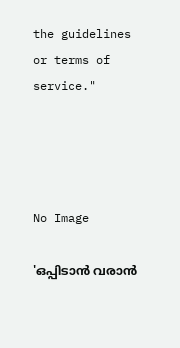the guidelines or terms of service."




No Image

'ഒപ്പിടാൻ വരാൻ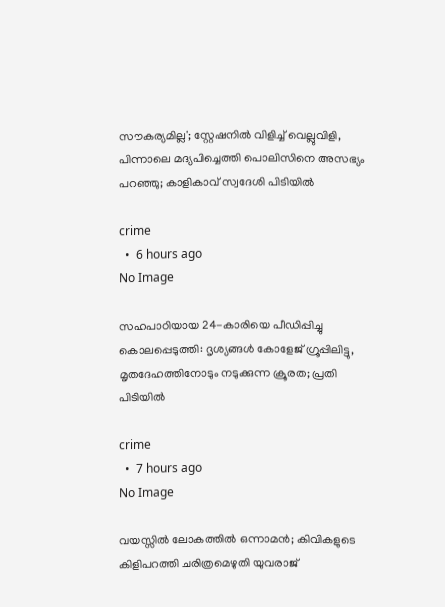സൗകര്യമില്ല'; സ്റ്റേഷനിൽ വിളിച്ച് വെല്ലുവിളി, പിന്നാലെ മദ്യപിച്ചെത്തി പൊലിസിനെ അസഭ്യം പറഞ്ഞു; കാളികാവ് സ്വദേശി പിടിയിൽ

crime
  •  6 hours ago
No Image

സഹപാഠിയായ 24-കാരിയെ പീഡിപ്പിച്ചു കൊലപ്പെടുത്തി: ദൃശ്യങ്ങൾ കോളേജ് ഗ്രൂപ്പിലിട്ടു, മൃതദേഹത്തിനോടും നടുക്കുന്ന ക്രൂരത; പ്രതി പിടിയിൽ

crime
  •  7 hours ago
No Image

വയസ്സിൽ ലോകത്തിൽ ഒന്നാമൻ; കിവികളുടെ കിളിപറത്തി ചരിത്രമെഴുതി യുവരാജ്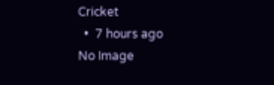Cricket
  •  7 hours ago
No Image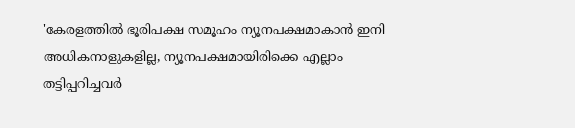'കേരളത്തില്‍ ഭൂരിപക്ഷ സമൂഹം ന്യൂനപക്ഷമാകാന്‍ ഇനി അധികനാളുകളില്ല, ന്യൂനപക്ഷമായിരിക്കെ എല്ലാം തട്ടിപ്പറിച്ചവര്‍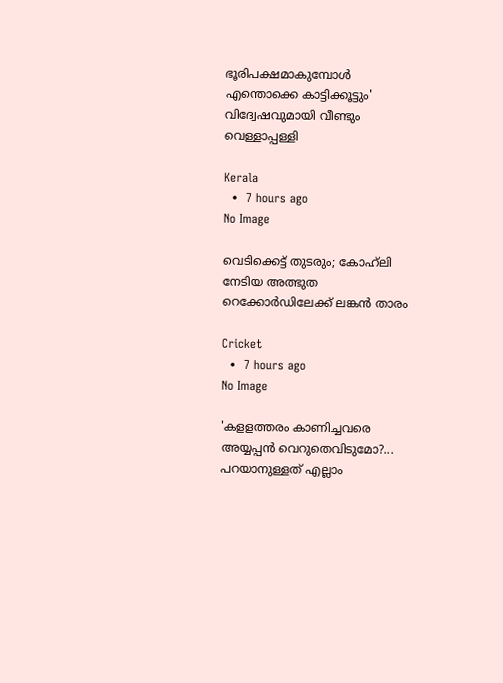ഭൂരിപക്ഷമാകുമ്പോള്‍ എന്തൊക്കെ കാട്ടിക്കൂട്ടും' വിദ്വേഷവുമായി വീണ്ടും വെള്ളാപ്പള്ളി

Kerala
  •  7 hours ago
No Image

വെടിക്കെട്ട് തുടരും; കോഹ്‌ലി നേടിയ അത്ഭുത റെക്കോർഡിലേക്ക് ലങ്കൻ താരം

Cricket
  •  7 hours ago
No Image

'കളളത്തരം കാണിച്ചവരെ അയ്യപ്പന്‍ വെറുതെവിടുമോ?... പറയാനുള്ളത് എല്ലാം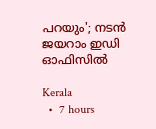പറയും'; നടന്‍ ജയറാം ഇഡി ഓഫിസില്‍

Kerala
  •  7 hours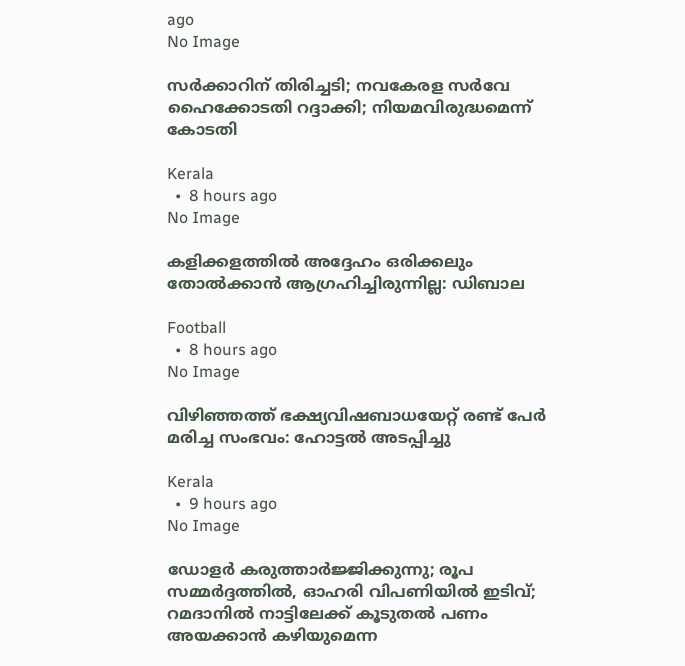ago
No Image

സര്‍ക്കാറിന് തിരിച്ചടി; നവകേരള സര്‍വേ ഹൈക്കോടതി റദ്ദാക്കി; നിയമവിരുദ്ധമെന്ന് കോടതി

Kerala
  •  8 hours ago
No Image

കളിക്കളത്തിൽ അദ്ദേഹം ഒരിക്കലും തോൽക്കാൻ ആഗ്രഹിച്ചിരുന്നില്ല: ഡിബാല

Football
  •  8 hours ago
No Image

വിഴിഞ്ഞത്ത് ഭക്ഷ്യവിഷബാധയേറ്റ് രണ്ട് പേര്‍ മരിച്ച സംഭവം: ഹോട്ടല്‍ അടപ്പിച്ചു

Kerala
  •  9 hours ago
No Image

ഡോളർ കരുത്താർജ്ജിക്കുന്നു; രൂപ സമ്മർദ്ദത്തിൽ, ഓഹരി വിപണിയിൽ ഇടിവ്; റമദാനിൽ നാട്ടിലേക്ക് കൂടുതൽ പണം അയക്കാൻ കഴിയുമെന്ന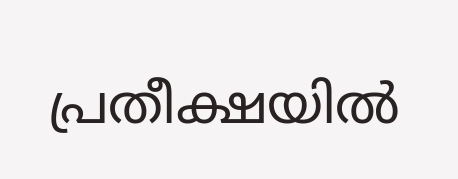പ്രതീക്ഷയിൽ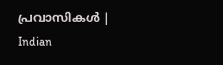പ്രവാസികൾ | Indian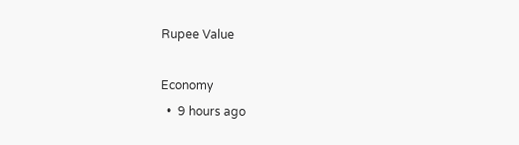Rupee Value

Economy
  •  9 hours ago